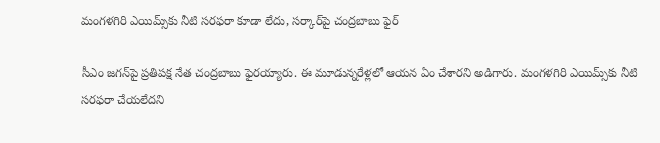మంగళగిరి ఎయిమ్స్‌కు నీటి సరఫరా కూడా లేదు, సర్కార్‌పై చంద్రబాబు ఫైర్

సీఎం జగన్‌పై ప్రతిపక్ష నేత చంద్రబాబు ఫైరయ్యారు. ఈ మూడున్నరేళ్లలో ఆయన ఏం చేశారని అడిగారు. మంగళగిరి ఎయిమ్స్‌కు నీటి సరఫరా చేయలేదని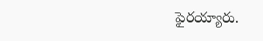ఫైరయ్యారు.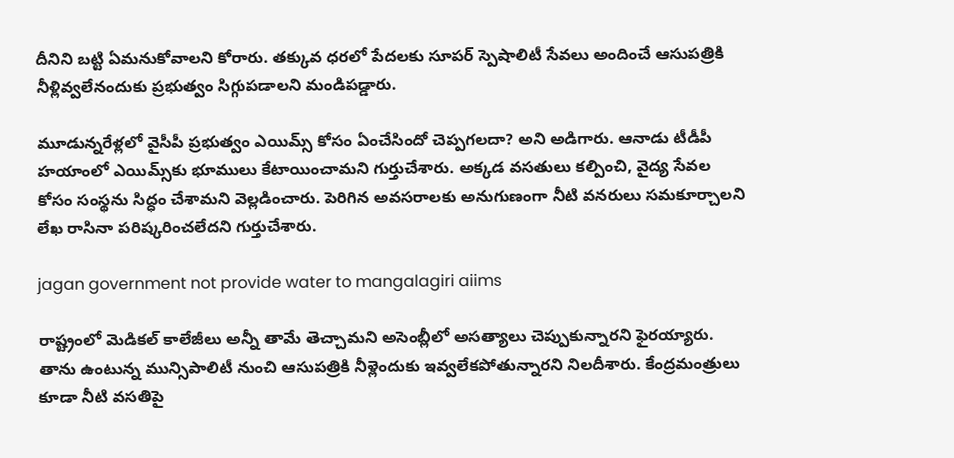దీనిని బట్టి ఏమనుకోవాలని కోరారు. తక్కువ ధరలో పేదలకు సూపర్ స్పెషాలిటీ సేవలు అందించే ఆసుపత్రికి నీళ్లివ్వలేనందుకు ప్రభుత్వం సిగ్గుపడాలని మండిపడ్డారు.

మూడున్నరేళ్లలో వైసీపీ ప్రభుత్వం ఎయిమ్స్ కోసం ఏంచేసిందో చెప్పగలదా? అని అడిగారు. ఆనాడు టీడీపీ హయాంలో ఎయిమ్స్‌కు భూములు కేటాయించామని గుర్తుచేశారు. అక్కడ వసతులు కల్పించి, వైద్య సేవల కోసం సంస్థను సిద్ధం చేశామని వెల్లడించారు. పెరిగిన అవసరాలకు అనుగుణంగా నీటి వనరులు సమకూర్చాలని లేఖ రాసినా పరిష్కరించలేదని గుర్తుచేశారు.

jagan government not provide water to mangalagiri aiims

రాష్ట్రంలో మెడికల్ కాలేజీలు అన్నీ తామే తెచ్చామని అసెంబ్లీలో అసత్యాలు చెప్పుకున్నారని ఫైరయ్యారు. తాను ఉంటున్న మున్సిపాలిటీ నుంచి ఆసుపత్రికి నీళ్లెందుకు ఇవ్వలేకపోతున్నారని నిలదీశారు. కేంద్రమంత్రులు కూడా నీటి వసతిపై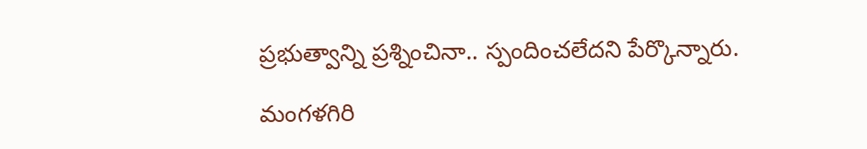ప్రభుత్వాన్ని ప్రశ్నించినా.. స్పందించలేదని పేర్కొన్నారు.

మంగళగిరి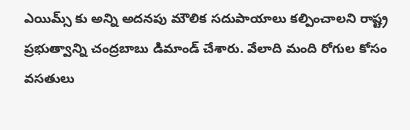ఎయిమ్స్ కు అన్ని అదనపు మౌలిక సదుపాయాలు కల్పించాలని రాష్ట్ర ప్రభుత్వాన్ని చంద్రబాబు డిమాండ్ చేశారు. వేలాది మంది రోగుల కోసం వసతులు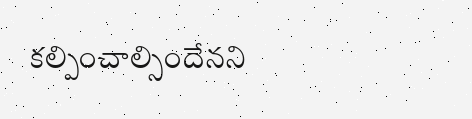కల్పించాల్సిందేనని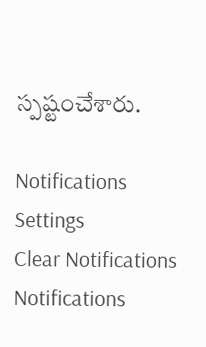స్పష్టంచేశారు.

Notifications
Settings
Clear Notifications
Notifications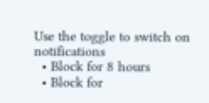Use the toggle to switch on notifications
  • Block for 8 hours
  • Block for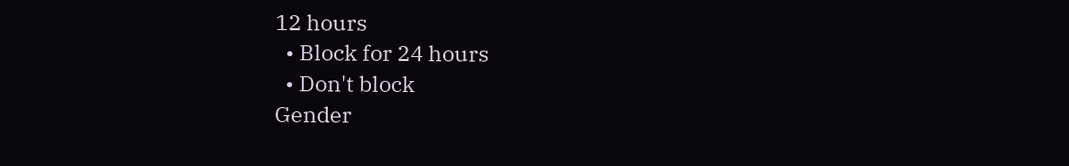12 hours
  • Block for 24 hours
  • Don't block
Gender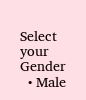Select your Gender
  • Male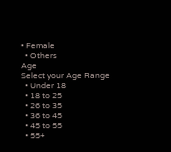• Female
  • Others
Age
Select your Age Range
  • Under 18
  • 18 to 25
  • 26 to 35
  • 36 to 45
  • 45 to 55
  • 55+